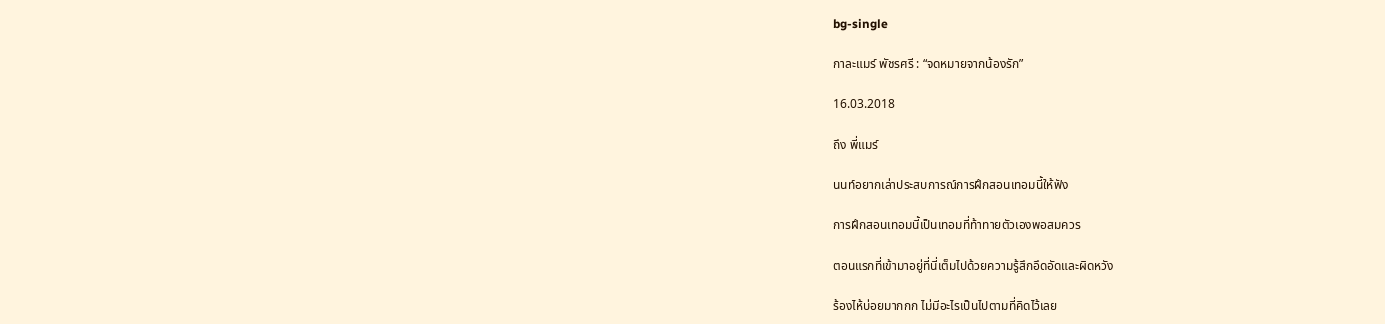bg-single

กาละแมร์ พัชรศรี : “จดหมายจากน้องรัก”

16.03.2018

ถึง พี่แมร์

นนท์อยากเล่าประสบการณ์การฝึกสอนเทอมนี้ให้ฟัง

การฝึกสอนเทอมนี้เป็นเทอมที่ท้าทายตัวเองพอสมควร

ตอนแรกที่เข้ามาอยู่ที่นี่เต็มไปด้วยความรู้สึกอึดอัดและผิดหวัง

ร้องไห้บ่อยมากกก ไม่มีอะไรเป็นไปตามที่คิดไว้เลย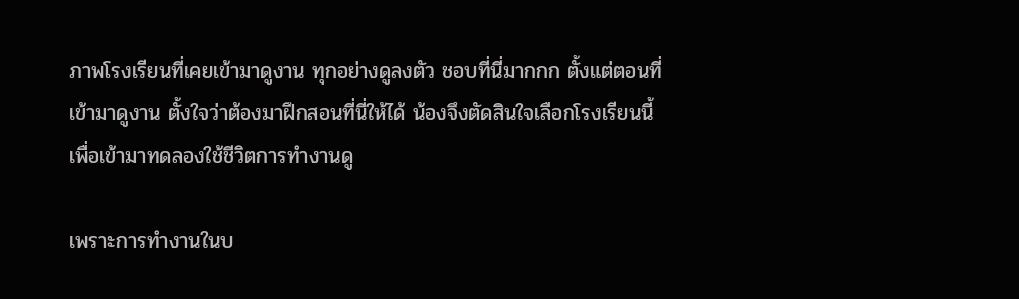ภาพโรงเรียนที่เคยเข้ามาดูงาน ทุกอย่างดูลงตัว ชอบที่นี่มากกก ตั้งแต่ตอนที่เข้ามาดูงาน ตั้งใจว่าต้องมาฝึกสอนที่นี่ให้ได้ น้องจึงตัดสินใจเลือกโรงเรียนนี้เพื่อเข้ามาทดลองใช้ชีวิตการทำงานดู

เพราะการทำงานในบ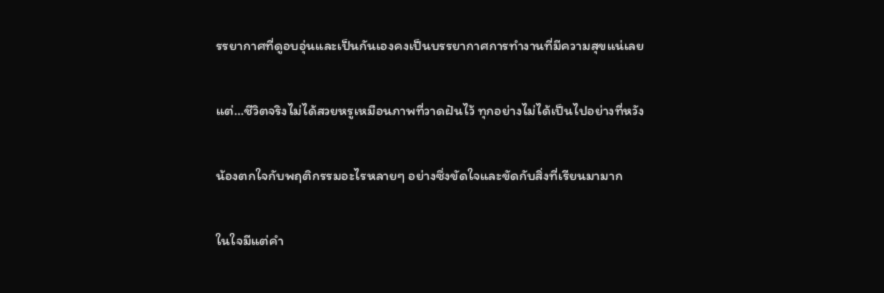รรยากาศที่ดูอบอุ่นและเป็นกันเองคงเป็นบรรยากาศการทำงานที่มีความสุขแน่เลย

แต่…ชีวิตจริงไม่ได้สวยหรูเหมือนภาพที่วาดฝันไว้ ทุกอย่างไม่ได้เป็นไปอย่างที่หวัง

น้องตกใจกับพฤติกรรมอะไรหลายๆ อย่างซึ่งขัดใจและขัดกับสิ่งที่เรียนมามาก

ในใจมีแต่คำ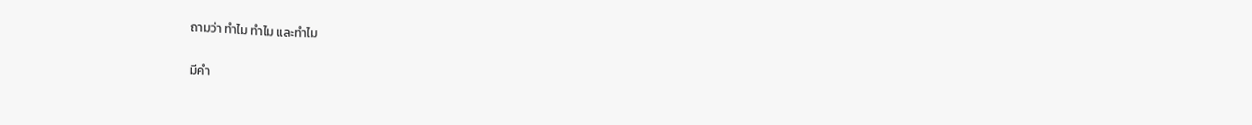ถามว่า ทำไม ทำไม และทำไม

มีคำ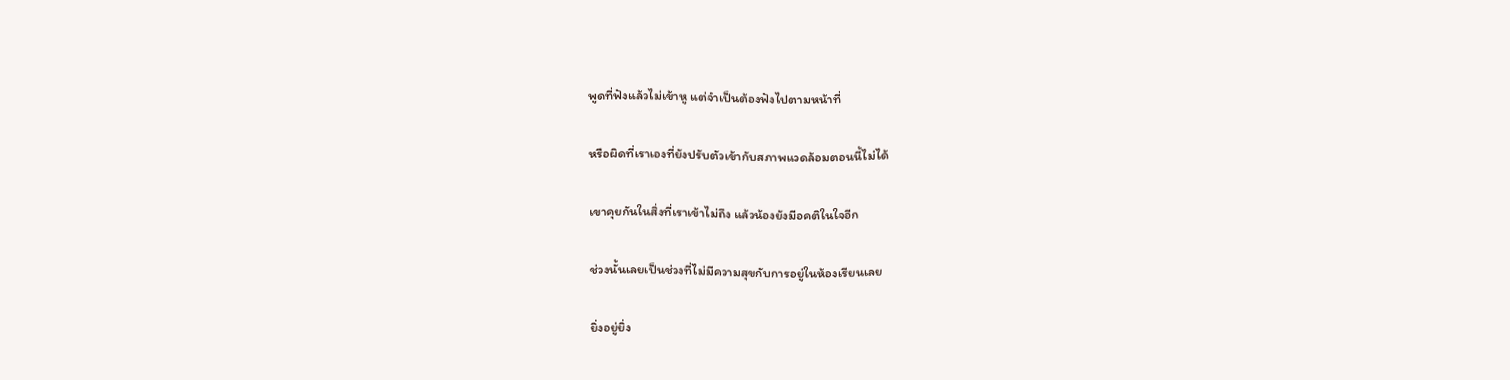พูดที่ฟังแล้วไม่เข้าหู แต่จำเป็นต้องฟังไปตามหน้าที่

หรือผิดที่เราเองที่ยังปรับตัวเข้ากับสภาพแวดล้อมตอนนี้ไม่ได้

เขาคุยกันในสิ่งที่เราเข้าไม่ถึง แล้วน้องยังมีอคติในใจอีก

ช่วงนั้นเลยเป็นช่วงที่ไม่มีความสุขกับการอยู่ในห้องเรียนเลย

ยิ่งอยู่ยิ่ง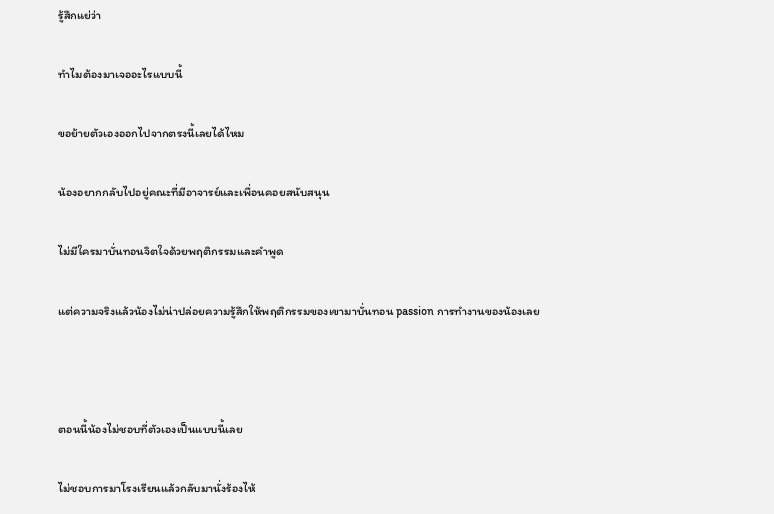รู้สึกแย่ว่า

ทำไมต้องมาเจออะไรแบบนี้

ขอย้ายตัวเองออกไปจากตรงนี้เลยได้ไหม

น้องอยากกลับไปอยู่คณะที่มีอาจารย์และเพื่อนคอยสนับสนุน

ไม่มีใครมาบั่นทอนจิตใจด้วยพฤติกรรมและคำพูด

แต่ความจริงแล้วน้องไม่น่าปล่อยความรู้สึกให้พฤติกรรมของเขามาบั่นทอน passion การทำงานของน้องเลย



ตอนนี้น้องไม่ชอบที่ตัวเองเป็นแบบนี้เลย

ไม่ชอบการมาโรงเรียนแล้วกลับมานั่งร้องไห้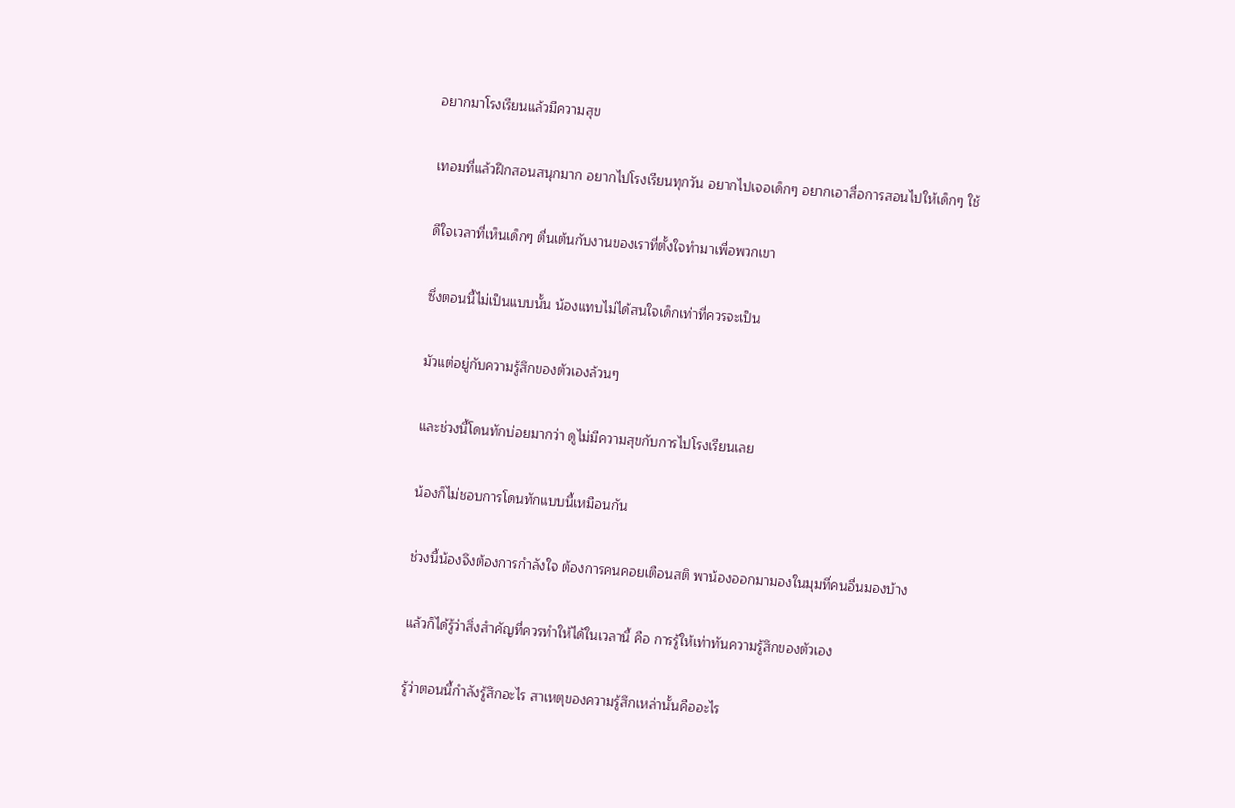อยากมาโรงเรียนแล้วมีความสุข

เทอมที่แล้วฝึกสอนสนุกมาก อยากไปโรงเรียนทุกวัน อยากไปเจอเด็กๆ อยากเอาสื่อการสอนไปให้เด็กๆ ใช้

ดีใจเวลาที่เห็นเด็กๆ ตื่นเต้นกับงานของเราที่ตั้งใจทำมาเพื่อพวกเขา

ซึ่งตอนนี้ไม่เป็นแบบนั้น น้องแทบไม่ได้สนใจเด็กเท่าที่ควรจะเป็น

มัวแต่อยู่กับความรู้สึกของตัวเองล้วนๆ

และช่วงนี้โดนทักบ่อยมากว่า ดูไม่มีความสุขกับการไปโรงเรียนเลย

น้องก็ไม่ชอบการโดนทักแบบนี้เหมือนกัน

ช่วงนี้น้องจึงต้องการกำลังใจ ต้องการคนคอยเตือนสติ พาน้องออกมามองในมุมที่คนอื่นมองบ้าง

แล้วก็ได้รู้ว่าสิ่งสำคัญที่ควรทำให้ได้ในเวลานี้ คือ การรู้ให้เท่าทันความรู้สึกของตัวเอง

รู้ว่าตอนนี้กำลังรู้สึกอะไร สาเหตุของความรู้สึกเหล่านั้นคืออะไร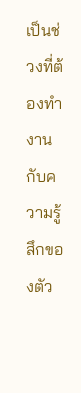เป็นช่วงที่ต้องทำงานกับความรู้สึกของตัว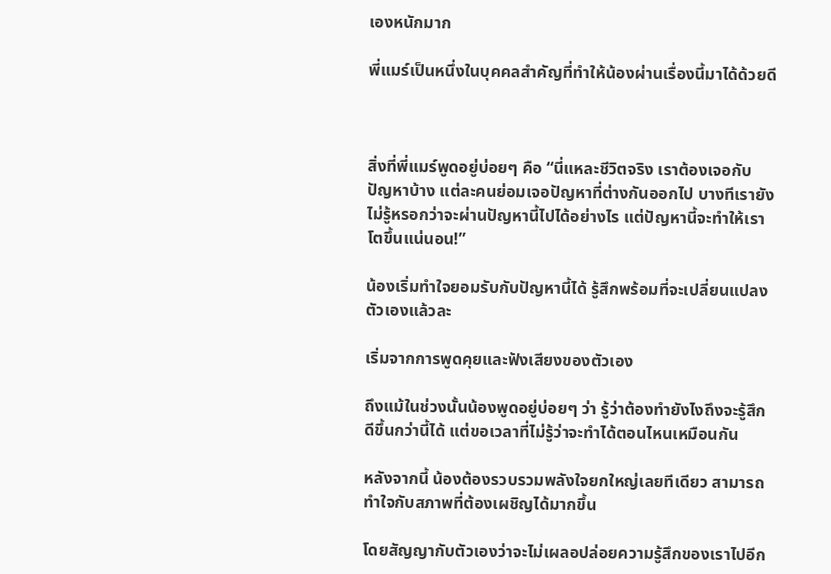เองหนักมาก

พี่แมร์เป็นหนึ่งในบุคคลสำคัญที่ทำให้น้องผ่านเรื่องนี้มาได้ด้วยดี



สิ่งที่พี่แมร์พูดอยู่บ่อยๆ คือ “นี่แหละชีวิตจริง เราต้องเจอกับปัญหาบ้าง แต่ละคนย่อมเจอปัญหาที่ต่างกันออกไป บางทีเรายังไม่รู้หรอกว่าจะผ่านปัญหานี้ไปได้อย่างไร แต่ปัญหานี้จะทำให้เราโตขึ้นแน่นอน!”

น้องเริ่มทำใจยอมรับกับปัญหานี้ได้ รู้สึกพร้อมที่จะเปลี่ยนแปลงตัวเองแล้วละ

เริ่มจากการพูดคุยและฟังเสียงของตัวเอง

ถึงแม้ในช่วงนั้นน้องพูดอยู่บ่อยๆ ว่า รู้ว่าต้องทำยังไงถึงจะรู้สึกดีขึ้นกว่านี้ได้ แต่ขอเวลาที่ไม่รู้ว่าจะทำได้ตอนไหนเหมือนกัน

หลังจากนี้ น้องต้องรวบรวมพลังใจยกใหญ่เลยทีเดียว สามารถทำใจกับสภาพที่ต้องเผชิญได้มากขึ้น

โดยสัญญากับตัวเองว่าจะไม่เผลอปล่อยความรู้สึกของเราไปอีก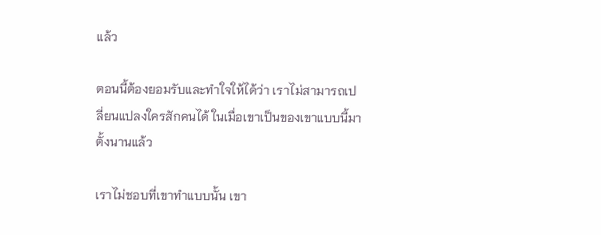แล้ว

ตอนนี้ต้องยอมรับและทำใจให้ได้ว่า เราไม่สามารถเปลี่ยนแปลงใครสักคนได้ ในเมื่อเขาเป็นของเขาแบบนี้มาตั้งนานแล้ว

เราไม่ชอบที่เขาทำแบบนั้น เขา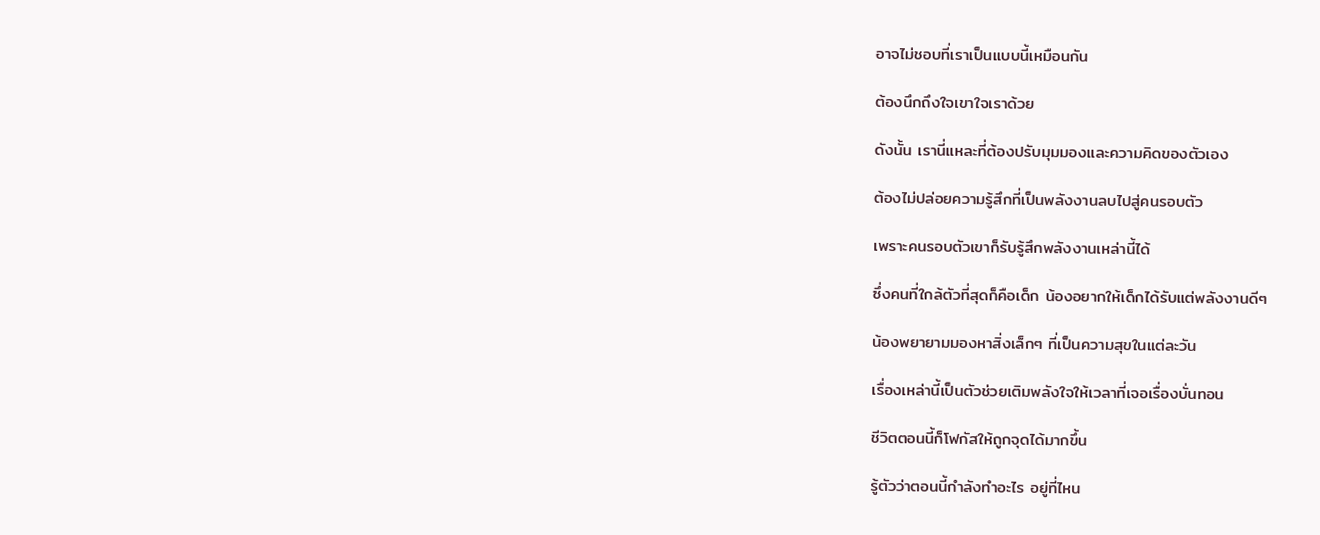อาจไม่ชอบที่เราเป็นแบบนี้เหมือนกัน

ต้องนึกถึงใจเขาใจเราด้วย

ดังนั้น เรานี่แหละที่ต้องปรับมุมมองและความคิดของตัวเอง

ต้องไม่ปล่อยความรู้สึกที่เป็นพลังงานลบไปสู่คนรอบตัว

เพราะคนรอบตัวเขาก็รับรู้สึกพลังงานเหล่านี้ได้

ซึ่งคนที่ใกล้ตัวที่สุดก็คือเด็ก น้องอยากให้เด็กได้รับแต่พลังงานดีๆ

น้องพยายามมองหาสิ่งเล็กๆ ที่เป็นความสุขในแต่ละวัน

เรื่องเหล่านี้เป็นตัวช่วยเติมพลังใจให้เวลาที่เจอเรื่องบั่นทอน

ชีวิตตอนนี้ก็โฟกัสให้ถูกจุดได้มากขึ้น

รู้ตัวว่าตอนนี้กำลังทำอะไร อยู่ที่ไหน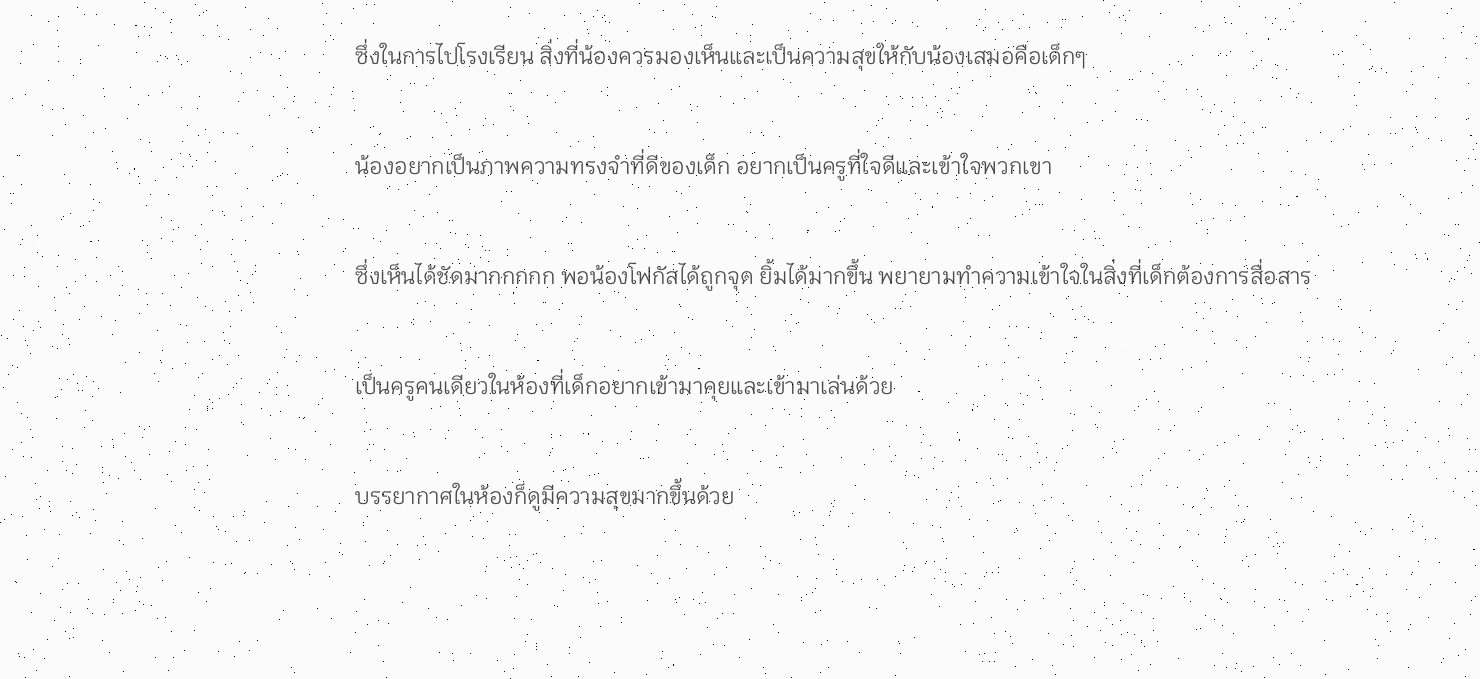ซึ่งในการไปโรงเรียน สิ่งที่น้องควรมองเห็นและเป็นความสุขให้กับน้องเสมอคือเด็กๆ

น้องอยากเป็นภาพความทรงจำที่ดีของเด็ก อยากเป็นครูที่ใจดีและเข้าใจพวกเขา

ซึ่งเห็นได้ชัดมากกกกก พอน้องโฟกัสได้ถูกจุด ยิ้มได้มากขึ้น พยายามทำความเข้าใจในสิ่งที่เด็กต้องการสื่อสาร

เป็นครูคนเดียวในห้องที่เด็กอยากเข้ามาคุยและเข้ามาเล่นด้วย

บรรยากาศในห้องก็ดูมีความสุขมากขึ้นด้วย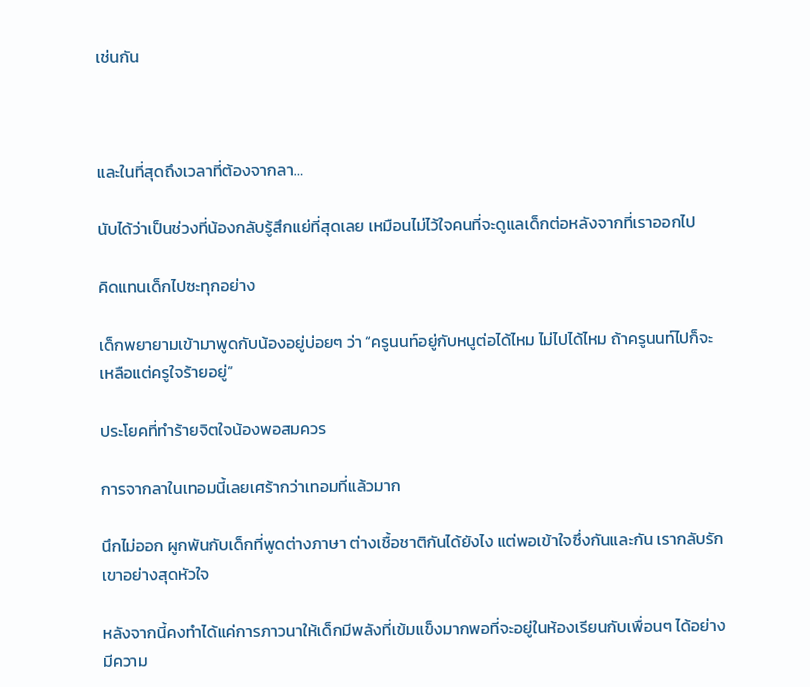เช่นกัน



และในที่สุดถึงเวลาที่ต้องจากลา…

นับได้ว่าเป็นช่วงที่น้องกลับรู้สึกแย่ที่สุดเลย เหมือนไม่ไว้ใจคนที่จะดูแลเด็กต่อหลังจากที่เราออกไป

คิดแทนเด็กไปซะทุกอย่าง

เด็กพยายามเข้ามาพูดกับน้องอยู่บ่อยๆ ว่า “ครูนนท์อยู่กับหนูต่อได้ไหม ไม่ไปได้ไหม ถ้าครูนนท์ไปก็จะเหลือแต่ครูใจร้ายอยู่”

ประโยคที่ทำร้ายจิตใจน้องพอสมควร

การจากลาในเทอมนี้เลยเศร้ากว่าเทอมที่แล้วมาก

นึกไม่ออก ผูกพันกับเด็กที่พูดต่างภาษา ต่างเชื้อชาติกันได้ยังไง แต่พอเข้าใจซึ่งกันและกัน เรากลับรักเขาอย่างสุดหัวใจ

หลังจากนี้คงทำได้แค่การภาวนาให้เด็กมีพลังที่เข้มแข็งมากพอที่จะอยู่ในห้องเรียนกับเพื่อนๆ ได้อย่างมีความ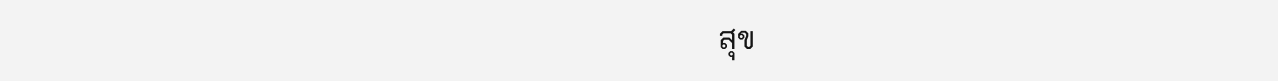สุข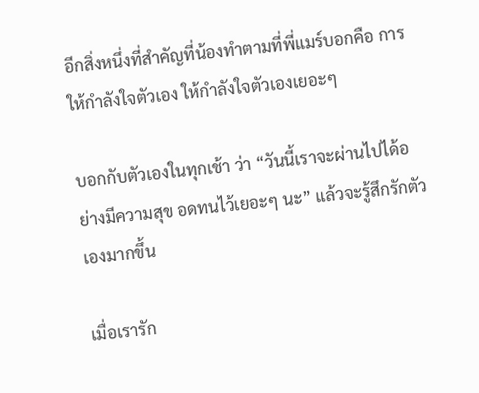อีกสิ่งหนึ่งที่สำคัญที่น้องทำตามที่พี่แมร์บอกคือ การให้กำลังใจตัวเอง ให้กำลังใจตัวเองเยอะๆ

บอกกับตัวเองในทุกเช้า ว่า “วันนี้เราจะผ่านไปได้อย่างมีความสุข อดทนไว้เยอะๆ นะ” แล้วจะรู้สึกรักตัวเองมากขึ้น

เมื่อเรารัก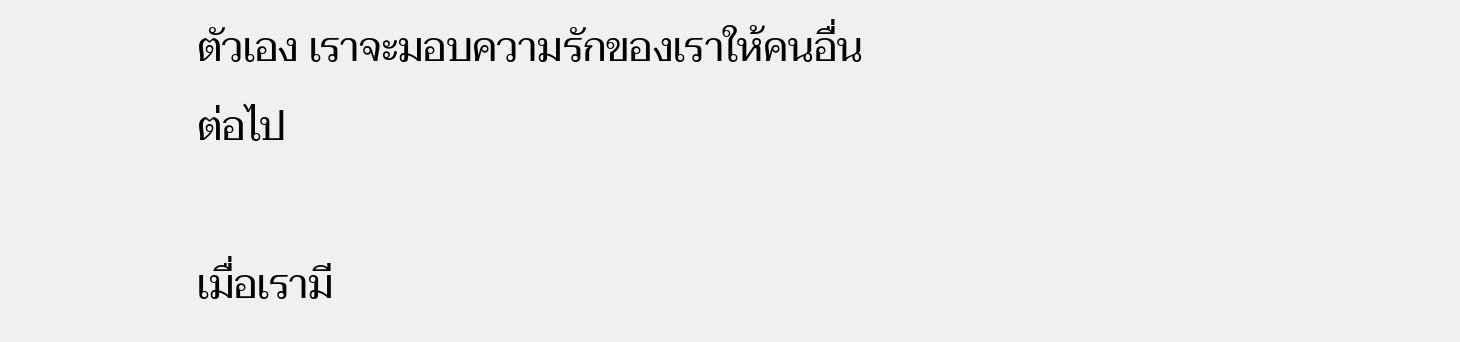ตัวเอง เราจะมอบความรักของเราให้คนอื่นต่อไป

เมื่อเรามี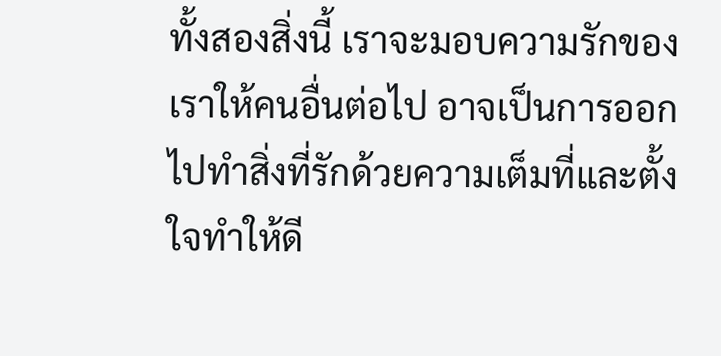ทั้งสองสิ่งนี้ เราจะมอบความรักของเราให้คนอื่นต่อไป อาจเป็นการออกไปทำสิ่งที่รักด้วยความเต็มที่และตั้งใจทำให้ดี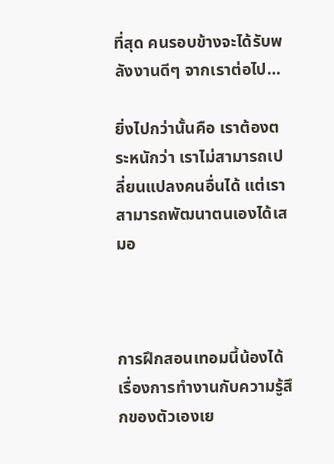ที่สุด คนรอบข้างจะได้รับพลังงานดีๆ จากเราต่อไป…

ยิ่งไปกว่านั้นคือ เราต้องตระหนักว่า เราไม่สามารถเปลี่ยนแปลงคนอื่นได้ แต่เราสามารถพัฒนาตนเองได้เสมอ



การฝึกสอนเทอมนี้น้องได้เรื่องการทำงานกับความรู้สึกของตัวเองเย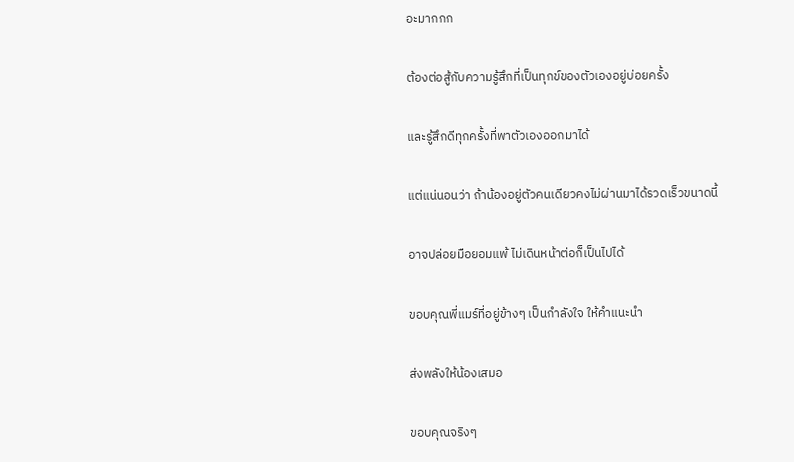อะมากกก

ต้องต่อสู้กับความรู้สึกที่เป็นทุกข์ของตัวเองอยู่บ่อยครั้ง

และรู้สึกดีทุกครั้งที่พาตัวเองออกมาได้

แต่แน่นอนว่า ถ้าน้องอยู่ตัวคนเดียวคงไม่ผ่านมาได้รวดเร็วขนาดนี้

อาจปล่อยมือยอมแพ้ ไม่เดินหน้าต่อก็เป็นไปได้

ขอบคุณพี่แมร์ที่อยู่ข้างๆ เป็นกำลังใจ ให้คำแนะนำ

ส่งพลังให้น้องเสมอ

ขอบคุณจริงๆ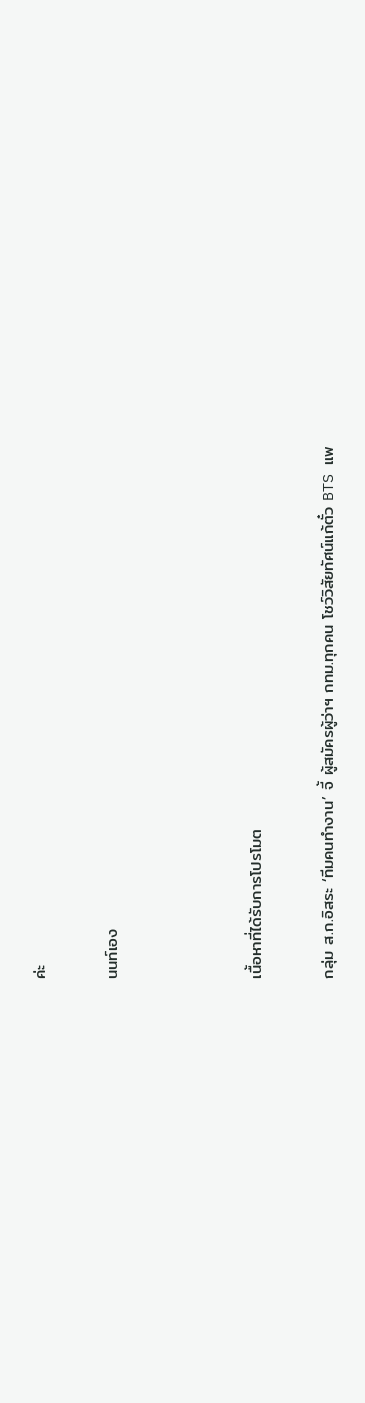ค่ะ

นนท์เอง



เนื้อหาที่ได้รับการโปรโมต

กลุ่ม ส.ก.อิสระ ‘ทีมคนทำงาน’ จี้ ผู้สมัครผู้ว่าฯ กทม.ทุกคน โชว์วิสัยทัศน์แก้ตั๋ว BTS แพ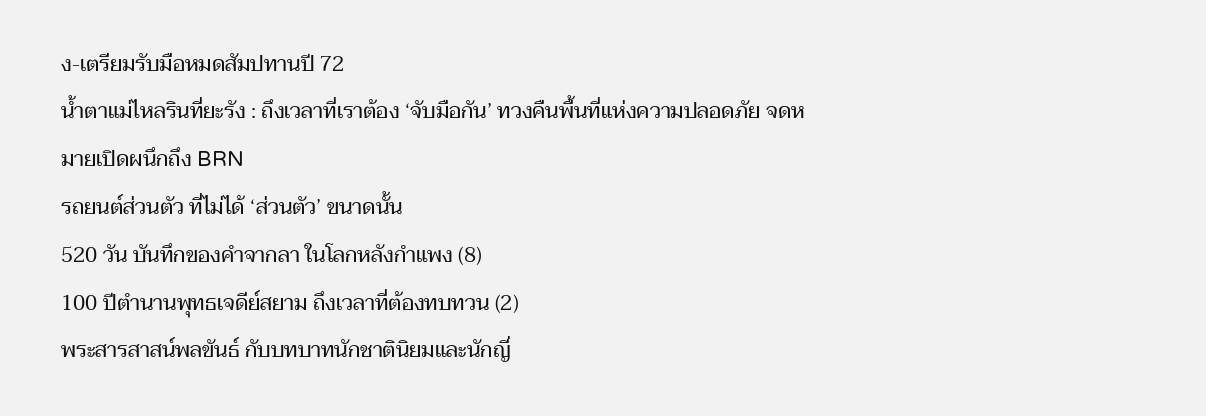ง-เตรียมรับมือหมดสัมปทานปี 72
น้ำตาแม่ไหลรินที่ยะรัง : ถึงเวลาที่เราต้อง ‘จับมือกัน’ ทวงคืนพื้นที่แห่งความปลอดภัย จดหมายเปิดผนึกถึง BRN
รถยนต์ส่วนตัว ที่ไม่ได้ ‘ส่วนตัว’ ขนาดนั้น
520 วัน บันทึกของคำจากลา ในโลกหลังกำแพง (8)
100 ปีตำนานพุทธเจดีย์สยาม ถึงเวลาที่ต้องทบทวน (2)
พระสารสาสน์พลขันธ์ กับบทบาทนักชาตินิยมและนักญี่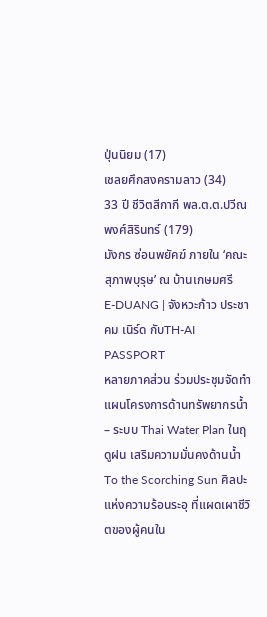ปุ่นนิยม (17)
เชลยศึกสงครามลาว (34)
33 ปี ชีวิตสีกากี พล.ต.ต.ปวีณ พงศ์สิรินทร์ (179)
มังกร ซ่อนพยัคฆ์ ภายใน ‘คณะสุภาพบุรุษ’ ณ บ้านเกษมศรี
E-DUANG | จังหวะก้าว ประชาคม เนิร์ด กับTH-AI PASSPORT
หลายภาคส่วน ร่วมประชุมจัดทำแผนโครงการด้านทรัพยากรน้ำ – ระบบ Thai Water Plan ในฤดูฝน เสริมความมั่นคงด้านน้ำ
To the Scorching Sun ศิลปะแห่งความร้อนระอุ ที่แผดเผาชีวิตของผู้คนใน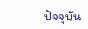ปัจจุบัน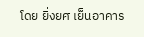โดย ยิ่งยศ เย็นอาคาร